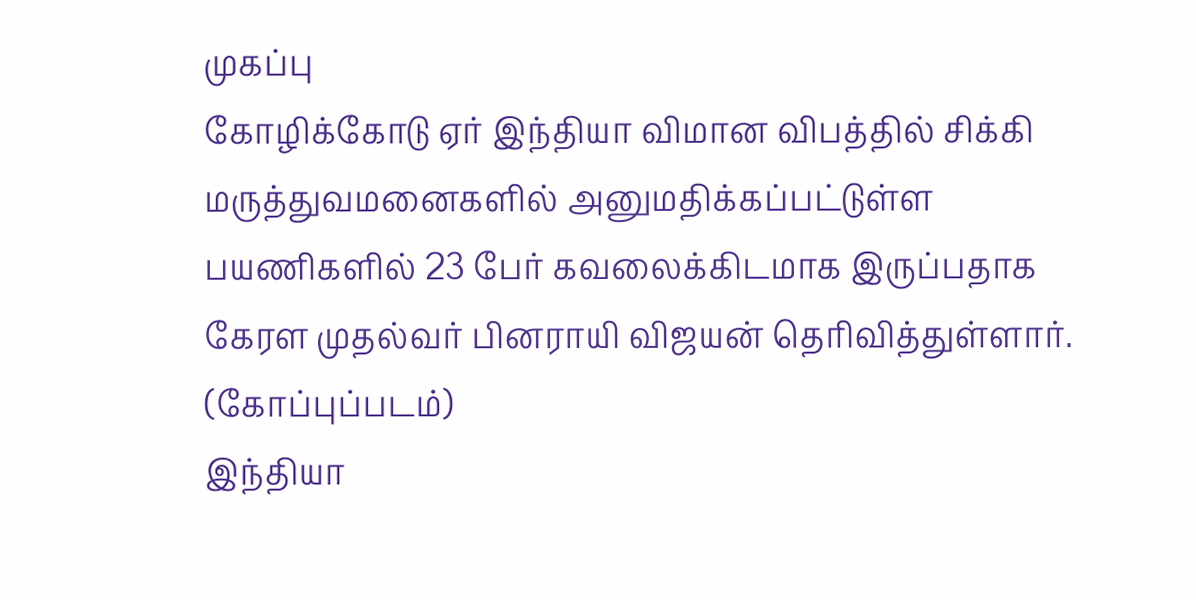முகப்பு
கோழிக்கோடு ஏர் இந்தியா விமான விபத்தில் சிக்கி மருத்துவமனைகளில் அனுமதிக்கப்பட்டுள்ள பயணிகளில் 23 பேர் கவலைக்கிடமாக இருப்பதாக கேரள முதல்வர் பினராயி விஜயன் தெரிவித்துள்ளார். (கோப்புப்படம்)
இந்தியா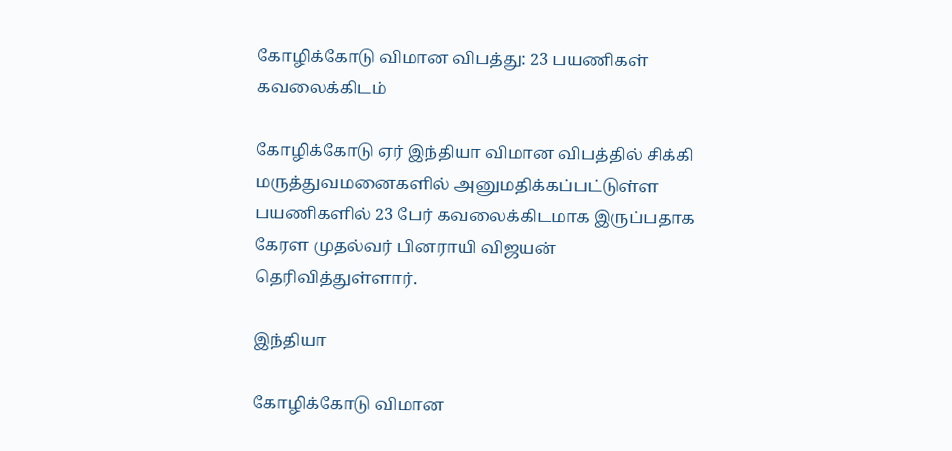கோழிக்கோடு விமான விபத்து: 23 பயணிகள் கவலைக்கிடம்

கோழிக்கோடு ஏர் இந்தியா விமான விபத்தில் சிக்கி மருத்துவமனைகளில் அனுமதிக்கப்பட்டுள்ள பயணிகளில் 23 பேர் கவலைக்கிடமாக இருப்பதாக கேரள முதல்வர் பினராயி விஜயன் தெரிவித்துள்ளார்.

இந்தியா

கோழிக்கோடு விமான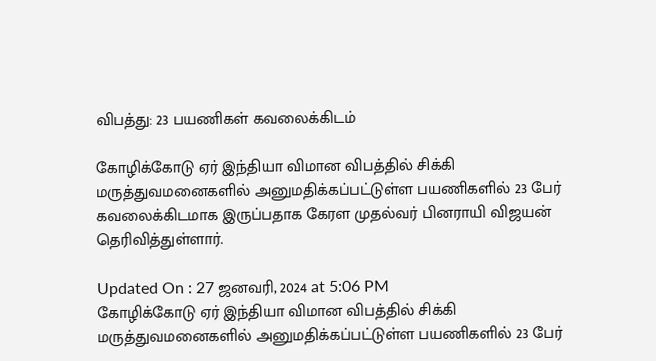விபத்து: 23 பயணிகள் கவலைக்கிடம்

கோழிக்கோடு ஏர் இந்தியா விமான விபத்தில் சிக்கி மருத்துவமனைகளில் அனுமதிக்கப்பட்டுள்ள பயணிகளில் 23 பேர் கவலைக்கிடமாக இருப்பதாக கேரள முதல்வர் பினராயி விஜயன் தெரிவித்துள்ளார்.

Updated On : 27 ஜனவரி, 2024 at 5:06 PM
கோழிக்கோடு ஏர் இந்தியா விமான விபத்தில் சிக்கி மருத்துவமனைகளில் அனுமதிக்கப்பட்டுள்ள பயணிகளில் 23 பேர்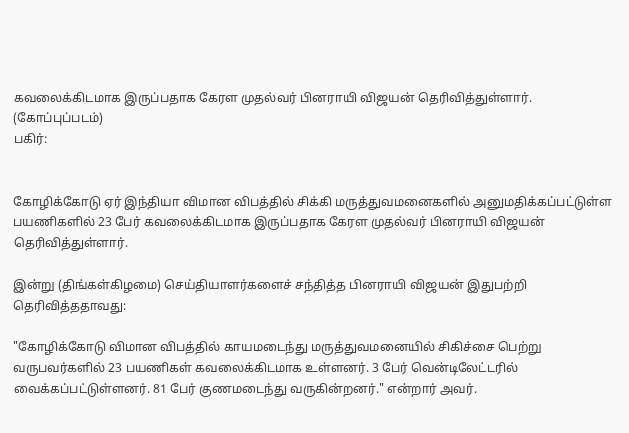கவலைக்கிடமாக இருப்பதாக கேரள முதல்வர் பினராயி விஜயன் தெரிவித்துள்ளார். (கோப்புப்படம்)
பகிர்:


கோழிக்கோடு ஏர் இந்தியா விமான விபத்தில் சிக்கி மருத்துவமனைகளில் அனுமதிக்கப்பட்டுள்ள பயணிகளில் 23 பேர் கவலைக்கிடமாக இருப்பதாக கேரள முதல்வர் பினராயி விஜயன் தெரிவித்துள்ளார்.

இன்று (திங்கள்கிழமை) செய்தியாளர்களைச் சந்தித்த பினராயி விஜயன் இதுபற்றி தெரிவித்ததாவது:

"கோழிக்கோடு விமான விபத்தில் காயமடைந்து மருத்துவமனையில் சிகிச்சை பெற்று வருபவர்களில் 23 பயணிகள் கவலைக்கிடமாக உள்ளனர். 3 பேர் வென்டிலேட்டரில் வைக்கப்பட்டுள்ளனர். 81 பேர் குணமடைந்து வருகின்றனர்." என்றார் அவர்.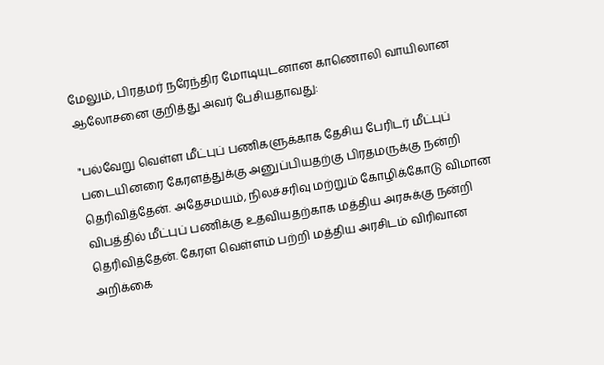மேலும், பிரதமர் நரேந்திர மோடியுடனான காணொலி வாயிலான ஆலோசனை குறித்து அவர் பேசியதாவது:

"பல்வேறு வெள்ள மீட்புப் பணிகளுக்காக தேசிய பேரிடர் மீட்புப் படையினரை கேரளத்துக்கு அனுப்பியதற்கு பிரதமருக்கு நன்றி தெரிவித்தேன். அதேசமயம், நிலச்சரிவு மற்றும் கோழிக்கோடு விமான விபத்தில் மீட்புப் பணிக்கு உதவியதற்காக மத்திய அரசுக்கு நன்றி தெரிவித்தேன். கேரள வெள்ளம் பற்றி மத்திய அரசிடம் விரிவான அறிக்கை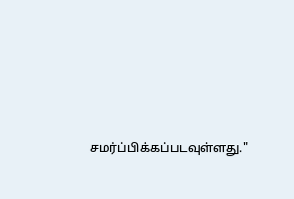சமர்ப்பிக்கப்படவுள்ளது."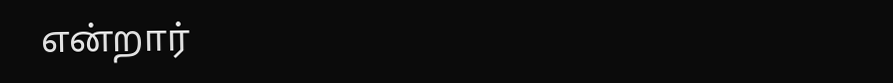என்றார்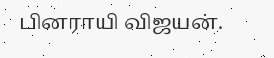பினராயி விஜயன்.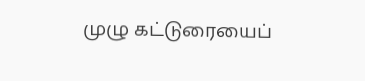முழு கட்டுரையைப்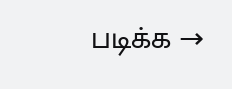படிக்க →